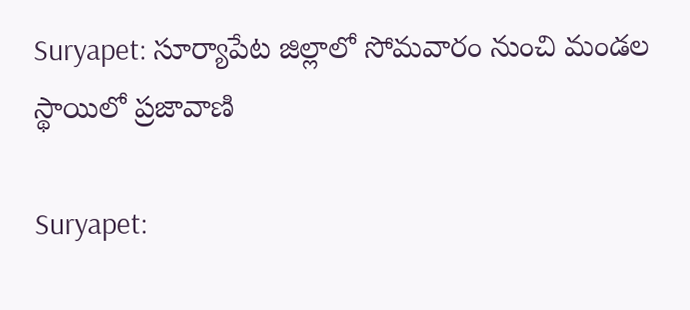Suryapet: సూర్యాపేట జిల్లాలో సోమవారం నుంచి మండల స్థాయిలో ప్రజావాణి

Suryapet: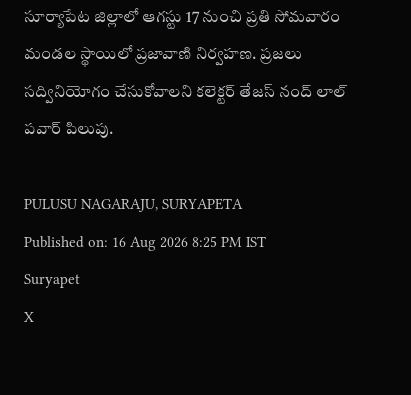సూర్యాపేట జిల్లాలో ఆగస్టు 17 నుంచి ప్రతి సోమవారం మండల స్థాయిలో ప్రజావాణి నిర్వహణ. ప్రజలు సద్వినియోగం చేసుకోవాలని కలెక్టర్ తేజస్ నంద్ లాల్ పవార్ పిలుపు.

PULUSU NAGARAJU, SURYAPETA
Published on: 16 Aug 2026 8:25 PM IST
Suryapet
X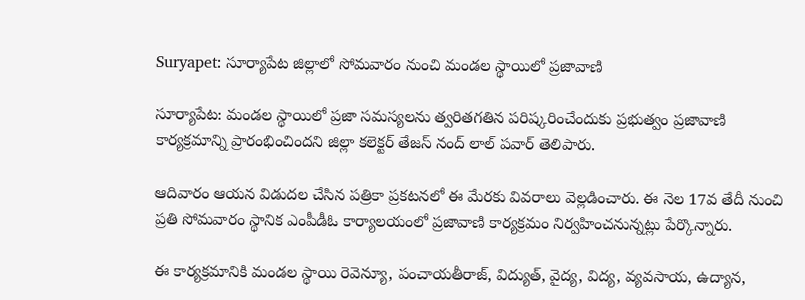Suryapet: సూర్యాపేట జిల్లాలో సోమవారం నుంచి మండల స్థాయిలో ప్రజావాణి

సూర్యాపేట: మండల స్థాయిలో ప్రజా సమస్యలను త్వరితగతిన పరిష్కరించేందుకు ప్రభుత్వం ప్రజావాణి కార్యక్రమాన్ని ప్రారంభించిందని జిల్లా కలెక్టర్ తేజస్ నంద్ లాల్ పవార్ తెలిపారు.

ఆదివారం ఆయన విడుదల చేసిన పత్రికా ప్రకటనలో ఈ మేరకు వివరాలు వెల్లడించారు. ఈ నెల 17వ తేదీ నుంచి ప్రతి సోమవారం స్థానిక ఎంపీడీఓ కార్యాలయంలో ప్రజావాణి కార్యక్రమం నిర్వహించనున్నట్లు పేర్కొన్నారు.

ఈ కార్యక్రమానికి మండల స్థాయి రెవెన్యూ, పంచాయతీరాజ్, విద్యుత్, వైద్య, విద్య, వ్యవసాయ, ఉద్యాన,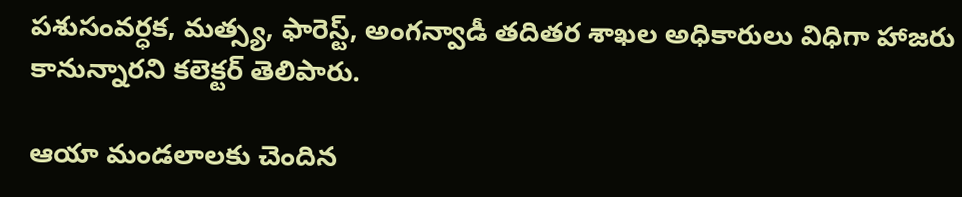పశుసంవర్ధక, మత్స్య, ఫారెస్ట్, అంగన్వాడీ తదితర శాఖల అధికారులు విధిగా హాజరు కానున్నారని కలెక్టర్ తెలిపారు.

ఆయా మండలాలకు చెందిన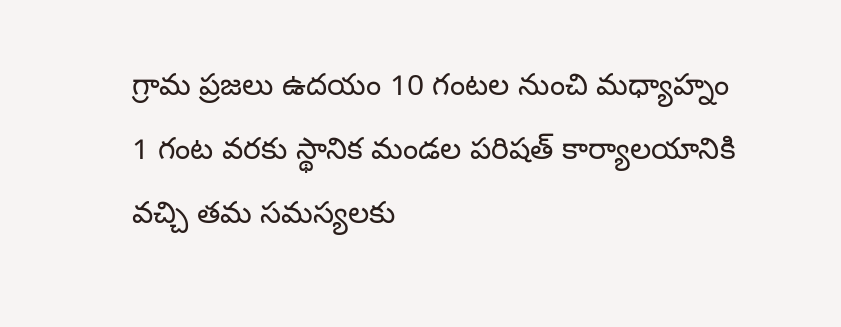గ్రామ ప్రజలు ఉదయం 10 గంటల నుంచి మధ్యాహ్నం 1 గంట వరకు స్థానిక మండల పరిషత్ కార్యాలయానికి వచ్చి తమ సమస్యలకు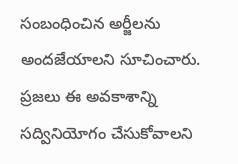సంబంధించిన అర్జీలను అందజేయాలని సూచించారు. ప్రజలు ఈ అవకాశాన్ని సద్వినియోగం చేసుకోవాలని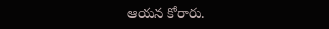ఆయన కోరారు.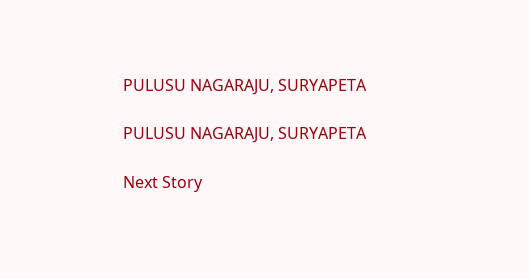PULUSU NAGARAJU, SURYAPETA

PULUSU NAGARAJU, SURYAPETA

Next Story